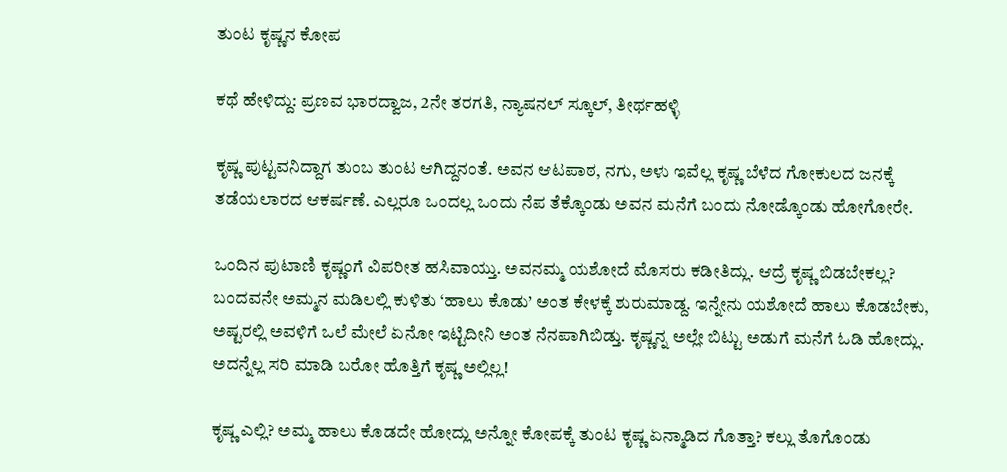ತುಂಟ ಕೃಷ್ಣನ ಕೋಪ

ಕಥೆ ಹೇಳಿದ್ದು: ಪ್ರಣವ ಭಾರದ್ವಾಜ, 2ನೇ ತರಗತಿ, ನ್ಯಾಷನಲ್ ಸ್ಕೂಲ್, ತೀರ್ಥಹಳ್ಳಿ

ಕೃಷ್ಣ ಪುಟ್ಟವನಿದ್ದಾಗ ತುಂಬ ತುಂಟ ಆಗಿದ್ದನಂತೆ. ಅವನ ಆಟಪಾಠ, ನಗು, ಅಳು ಇವೆಲ್ಲ ಕೃಷ್ಣ ಬೆಳೆದ ಗೋಕುಲದ ಜನಕ್ಕೆ ತಡೆಯಲಾರದ ಆಕರ್ಷಣೆ. ಎಲ್ಲರೂ ಒಂದಲ್ಲ ಒಂದು ನೆಪ ತೆಕ್ಕೊಂಡು ಅವನ ಮನೆಗೆ ಬಂದು ನೋಡ್ಕೊಂಡು ಹೋಗೋರೇ.

ಒಂದಿನ ಪುಟಾಣಿ ಕೃಷ್ಣಂಗೆ ವಿಪರೀತ ಹಸಿವಾಯ್ತು. ಅವನಮ್ಮ ಯಶೋದೆ ಮೊಸರು ಕಡೀತಿದ್ಲು. ಆದ್ರೆ ಕೃಷ್ಣ ಬಿಡಬೇಕಲ್ಲ? ಬಂದವನೇ ಅಮ್ಮನ ಮಡಿಲಲ್ಲಿ ಕುಳಿತು ‘ಹಾಲು ಕೊಡು’ ಅಂತ ಕೇಳಕ್ಕೆ ಶುರುಮಾಡ್ದ. ಇನ್ನೇನು ಯಶೋದೆ ಹಾಲು ಕೊಡಬೇಕು, ಅಷ್ಟರಲ್ಲಿ ಅವಳಿಗೆ ಒಲೆ ಮೇಲೆ ಏನೋ ಇಟ್ಟಿದೀನಿ ಅಂತ ನೆನಪಾಗಿಬಿಡ್ತು. ಕೃಷ್ಣನ್ನ ಅಲ್ಲೇ ಬಿಟ್ಟು ಅಡುಗೆ ಮನೆಗೆ ಓಡಿ ಹೋದ್ಲು. ಅದನ್ನೆಲ್ಲ ಸರಿ ಮಾಡಿ ಬರೋ ಹೊತ್ತಿಗೆ ಕೃಷ್ಣ ಅಲ್ಲಿಲ್ಲ!

ಕೃಷ್ಣ ಎಲ್ಲಿ? ಅಮ್ಮ ಹಾಲು ಕೊಡದೇ ಹೋದ್ಲು ಅನ್ನೋ ಕೋಪಕ್ಕೆ ತುಂಟ ಕೃಷ್ಣ ಏನ್ಮಾಡಿದ ಗೊತ್ತಾ? ಕಲ್ಲು ತೊಗೊಂಡು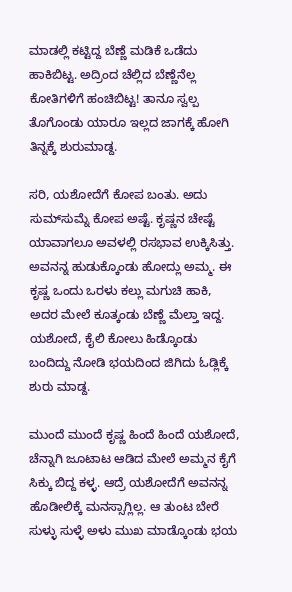ಮಾಡಲ್ಲಿ ಕಟ್ಟಿದ್ದ ಬೆಣ್ಣೆ ಮಡಿಕೆ ಒಡೆದು ಹಾಕಿಬಿಟ್ಟ. ಅದ್ರಿಂದ ಚೆಲ್ಲಿದ ಬೆಣ್ಣೆನೆಲ್ಲ ಕೋತಿಗಳಿಗೆ ಹಂಚಿಬಿಟ್ಟ! ತಾನೂ ಸ್ವಲ್ಪ ತೊಗೊಂಡು ಯಾರೂ ಇಲ್ಲದ ಜಾಗಕ್ಕೆ ಹೋಗಿ ತಿನ್ನಕ್ಕೆ ಶುರುಮಾಡ್ದ.

ಸರಿ, ಯಶೋದೆಗೆ ಕೋಪ ಬಂತು. ಅದು ಸುಮ್‌ಸುಮ್ನೆ ಕೋಪ ಅಷ್ಟೆ. ಕೃಷ್ಣನ ಚೇಷ್ಟೆ ಯಾವಾಗಲೂ ಅವಳಲ್ಲಿ ರಸಭಾವ ಉಕ್ಕಿಸಿತ್ತು. ಅವನನ್ನ ಹುಡುಕ್ಕೊಂಡು ಹೋದ್ಲು ಅಮ್ಮ. ಈ ಕೃಷ್ಣ ಒಂದು ಒರಳು ಕಲ್ಲು ಮಗುಚಿ ಹಾಕಿ, ಅದರ ಮೇಲೆ ಕೂತ್ಕಂಡು ಬೆಣ್ಣೆ ಮೆಲ್ತಾ ಇದ್ದ. ಯಶೋದೆ, ಕೈಲಿ ಕೋಲು ಹಿಡ್ಕೊಂಡು ಬಂದಿದ್ದು ನೋಡಿ ಭಯದಿಂದ ಜಿಗಿದು ಓಡ್ಲಿಕ್ಕೆ ಶುರು ಮಾಡ್ದ.

ಮುಂದೆ ಮುಂದೆ ಕೃಷ್ಣ ಹಿಂದೆ ಹಿಂದೆ ಯಶೋದೆ, ಚೆನ್ನಾಗಿ ಜೂಟಾಟ ಆಡಿದ ಮೇಲೆ ಅಮ್ಮನ ಕೈಗೆ ಸಿಕ್ಕು ಬಿದ್ದ ಕಳ್ಳ. ಆದ್ರೆ ಯಶೋದೆಗೆ ಅವನನ್ನ ಹೊಡೀಲಿಕ್ಕೆ ಮನಸ್ಸಾಗ್ಲಿಲ್ಲ. ಆ ತುಂಟ ಬೇರೆ ಸುಳ್ಳು ಸುಳ್ಳೆ ಅಳು ಮುಖ ಮಾಡ್ಕೊಂಡು ಭಯ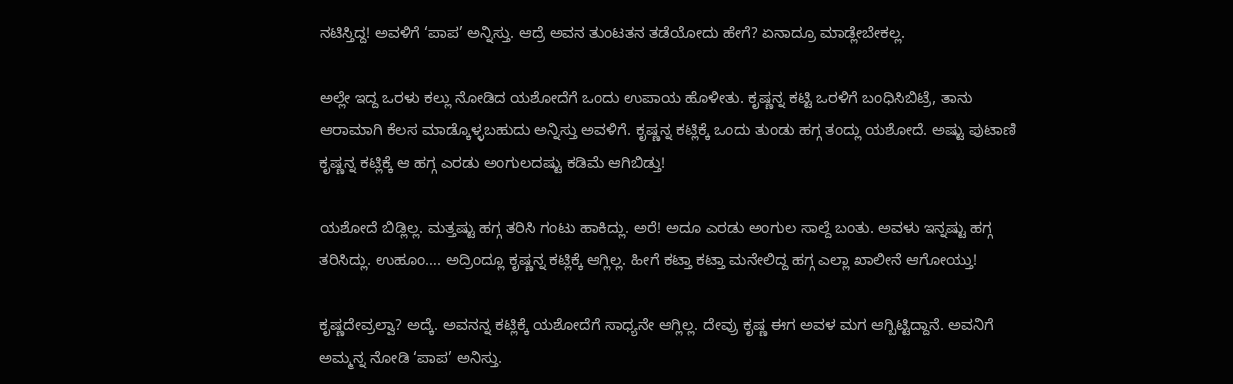ನಟಿಸ್ತಿದ್ದ! ಅವಳಿಗೆ ‘ಪಾಪ’ ಅನ್ನಿಸ್ತು. ಆದ್ರೆ ಅವನ ತುಂಟತನ ತಡೆಯೋದು ಹೇಗೆ? ಏನಾದ್ರೂ ಮಾಡ್ಲೇಬೇಕಲ್ಲ.

ಅಲ್ಲೇ ಇದ್ದ ಒರಳು ಕಲ್ಲು ನೋಡಿದ ಯಶೋದೆಗೆ ಒಂದು ಉಪಾಯ ಹೊಳೀತು. ಕೃಷ್ಣನ್ನ ಕಟ್ಟಿ ಒರಳಿಗೆ ಬಂಧಿಸಿಬಿಟ್ರೆ, ತಾನು ಆರಾಮಾಗಿ ಕೆಲಸ ಮಾಡ್ಕೊಳ್ಳಬಹುದು ಅನ್ನಿಸ್ತು ಅವಳಿಗೆ. ಕೃಷ್ಣನ್ನ ಕಟ್ಲಿಕ್ಕೆ ಒಂದು ತುಂಡು ಹಗ್ಗ ತಂದ್ಲು ಯಶೋದೆ. ಅಷ್ಟು ಪುಟಾಣಿ ಕೃಷ್ಣನ್ನ ಕಟ್ಲಿಕ್ಕೆ ಆ ಹಗ್ಗ ಎರಡು ಅಂಗುಲದಷ್ಟು ಕಡಿಮೆ ಆಗಿಬಿಡ್ತು!

ಯಶೋದೆ ಬಿಡ್ಲಿಲ್ಲ. ಮತ್ತಷ್ಟು ಹಗ್ಗ ತರಿಸಿ ಗಂಟು ಹಾಕಿದ್ಲು. ಅರೆ! ಅದೂ ಎರಡು ಅಂಗುಲ ಸಾಲ್ದೆ ಬಂತು. ಅವಳು ಇನ್ನಷ್ಟು ಹಗ್ಗ ತರಿಸಿದ್ಲು. ಉಹೂಂ…. ಅದ್ರಿಂದ್ಲೂ ಕೃಷ್ಣನ್ನ ಕಟ್ಲಿಕ್ಕೆ ಆಗ್ಲಿಲ್ಲ. ಹೀಗೆ ಕಟ್ತಾ ಕಟ್ತಾ ಮನೇಲಿದ್ದ ಹಗ್ಗ ಎಲ್ಲಾ ಖಾಲೀನೆ ಆಗೋಯ್ತು!

ಕೃಷ್ಣದೇವ್ರಲ್ವಾ? ಅದ್ಕೆ. ಅವನನ್ನ ಕಟ್ಲಿಕ್ಕೆ ಯಶೋದೆಗೆ ಸಾಧ್ಯನೇ ಆಗ್ಲಿಲ್ಲ. ದೇವ್ರು ಕೃಷ್ಣ ಈಗ ಅವಳ ಮಗ ಆಗ್ಬಿಟ್ಟಿದ್ದಾನೆ. ಅವನಿಗೆ ಅಮ್ಮನ್ನ ನೋಡಿ ‘ಪಾಪ’ ಅನಿಸ್ತು.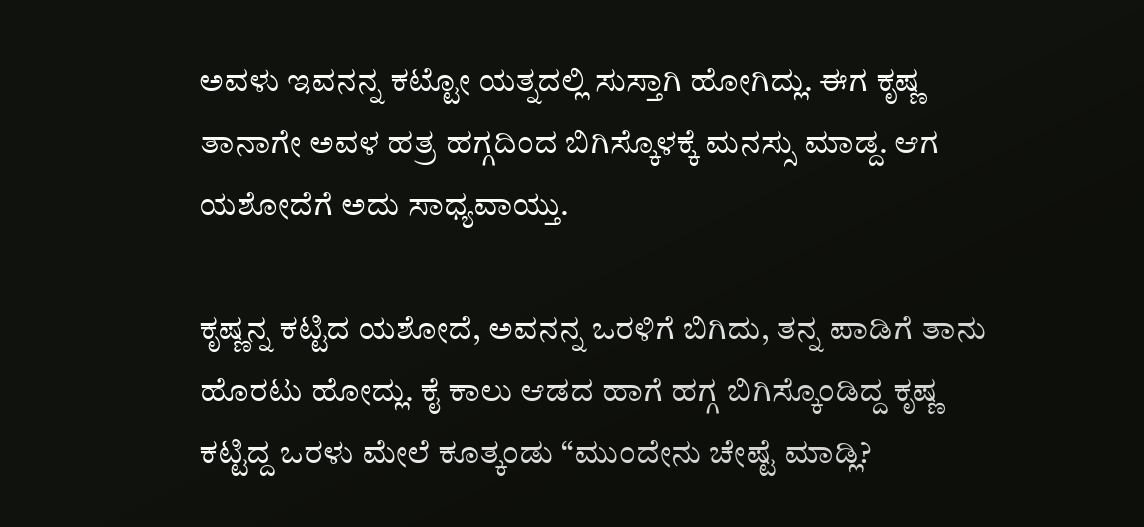ಅವಳು ಇವನನ್ನ ಕಟ್ಟೋ ಯತ್ನದಲ್ಲಿ ಸುಸ್ತಾಗಿ ಹೋಗಿದ್ಲು. ಈಗ ಕೃಷ್ಣ ತಾನಾಗೇ ಅವಳ ಹತ್ರ ಹಗ್ಗದಿಂದ ಬಿಗಿಸ್ಕೊಳಕ್ಕೆ ಮನಸ್ಸು ಮಾಡ್ದ. ಆಗ ಯಶೋದೆಗೆ ಅದು ಸಾಧ್ಯವಾಯ್ತು.

ಕೃಷ್ಣನ್ನ ಕಟ್ಟಿದ ಯಶೋದೆ, ಅವನನ್ನ ಒರಳಿಗೆ ಬಿಗಿದು, ತನ್ನ ಪಾಡಿಗೆ ತಾನು ಹೊರಟು ಹೋದ್ಲು. ಕೈ ಕಾಲು ಆಡದ ಹಾಗೆ ಹಗ್ಗ ಬಿಗಿಸ್ಕೊಂಡಿದ್ದ ಕೃಷ್ಣ ಕಟ್ಟಿದ್ದ ಒರಳು ಮೇಲೆ ಕೂತ್ಕಂಡು “ಮುಂದೇನು ಚೇಷ್ಟೆ ಮಾಡ್ಲಿ?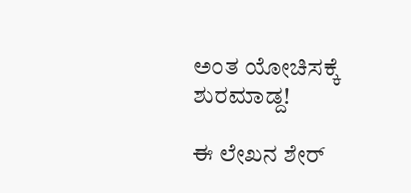ಅಂತ ಯೋಚಿಸಕ್ಕೆ ಶುರಮಾಡ್ದ!

ಈ ಲೇಖನ ಶೇರ್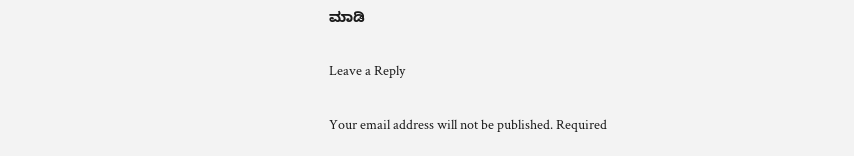ಮಾಡಿ

Leave a Reply

Your email address will not be published. Required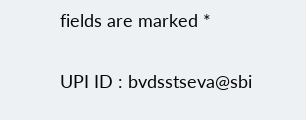fields are marked *

UPI ID : bvdsstseva@sbi